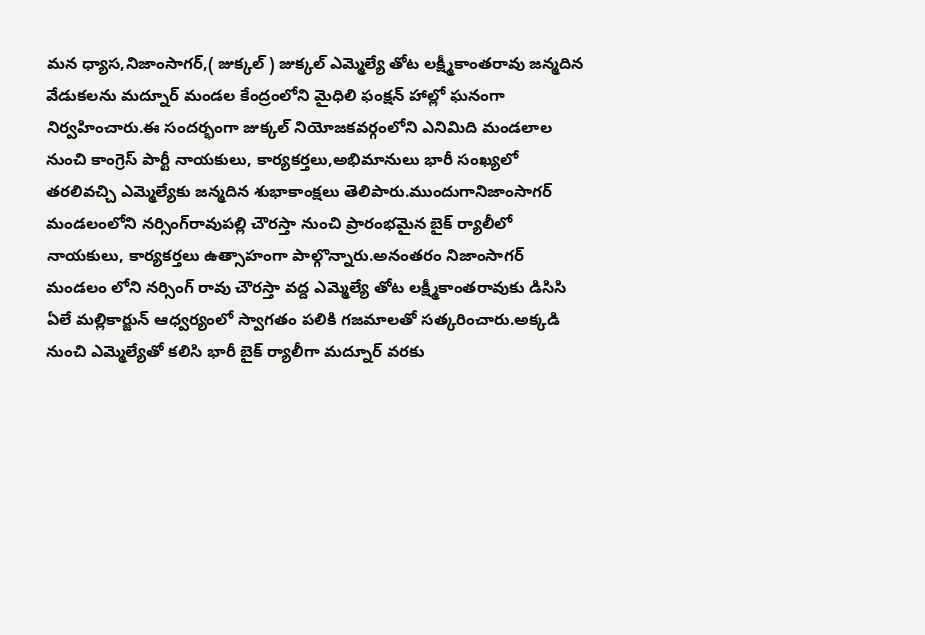మన ధ్యాస,నిజాంసాగర్,( జుక్కల్ ) జుక్కల్ ఎమ్మెల్యే తోట లక్ష్మీకాంతరావు జన్మదిన వేడుకలను మద్నూర్ మండల కేంద్రంలోని మైధిలి ఫంక్షన్ హాల్లో ఘనంగా నిర్వహించారు.ఈ సందర్భంగా జుక్కల్ నియోజకవర్గంలోని ఎనిమిది మండలాల నుంచి కాంగ్రెస్ పార్టీ నాయకులు, కార్యకర్తలు,అభిమానులు భారీ సంఖ్యలో తరలివచ్చి ఎమ్మెల్యేకు జన్మదిన శుభాకాంక్షలు తెలిపారు.ముందుగానిజాంసాగర్ మండలంలోని నర్సింగ్‌రావుపల్లి చౌరస్తా నుంచి ప్రారంభమైన బైక్ ర్యాలీలో నాయకులు, కార్యకర్తలు ఉత్సాహంగా పాల్గొన్నారు.అనంతరం నిజాంసాగర్ మండలం లోని నర్సింగ్ రావు చౌరస్తా వద్ద ఎమ్మెల్యే తోట లక్ష్మీకాంతరావుకు డిసిసి ఏలే మల్లికార్జున్ ఆధ్వర్యంలో స్వాగతం పలికి గజమాలతో సత్కరించారు.అక్కడి నుంచి ఎమ్మెల్యేతో కలిసి భారీ బైక్ ర్యాలీగా మద్నూర్ వరకు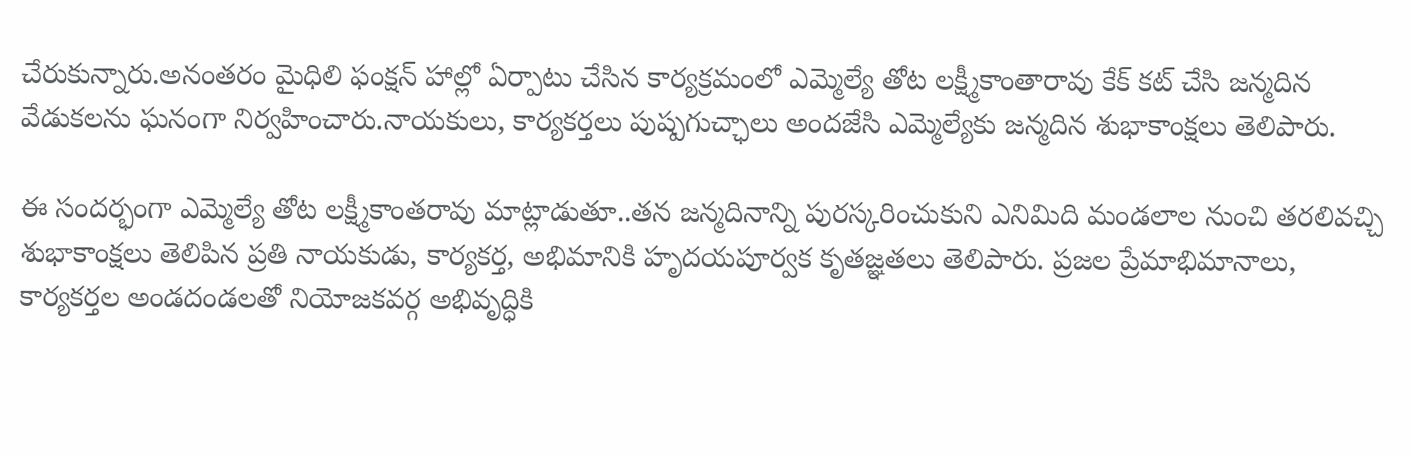చేరుకున్నారు.అనంతరం మైధిలి ఫంక్షన్ హాల్లో ఏర్పాటు చేసిన కార్యక్రమంలో ఎమ్మెల్యే తోట లక్ష్మీకాంతారావు కేక్ కట్ చేసి జన్మదిన వేడుకలను ఘనంగా నిర్వహించారు.నాయకులు, కార్యకర్తలు పుష్పగుచ్ఛాలు అందజేసి ఎమ్మెల్యేకు జన్మదిన శుభాకాంక్షలు తెలిపారు.

ఈ సందర్భంగా ఎమ్మెల్యే తోట లక్ష్మీకాంతరావు మాట్లాడుతూ..తన జన్మదినాన్ని పురస్కరించుకుని ఎనిమిది మండలాల నుంచి తరలివచ్చి శుభాకాంక్షలు తెలిపిన ప్రతి నాయకుడు, కార్యకర్త, అభిమానికి హృదయపూర్వక కృతజ్ఞతలు తెలిపారు. ప్రజల ప్రేమాభిమానాలు, కార్యకర్తల అండదండలతో నియోజకవర్గ అభివృద్ధికి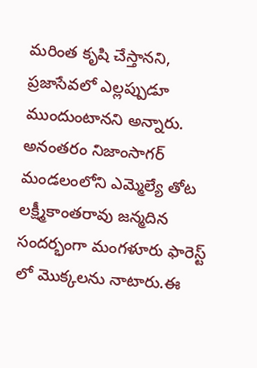మరింత కృషి చేస్తానని, ప్రజాసేవలో ఎల్లప్పుడూ ముందుంటానని అన్నారు. అనంతరం నిజాంసాగర్ మండలంలోని ఎమ్మెల్యే తోట లక్ష్మీకాంతరావు జన్మదిన సందర్భంగా మంగళూరు ఫారెస్ట్ లో మొక్కలను నాటారు.ఈ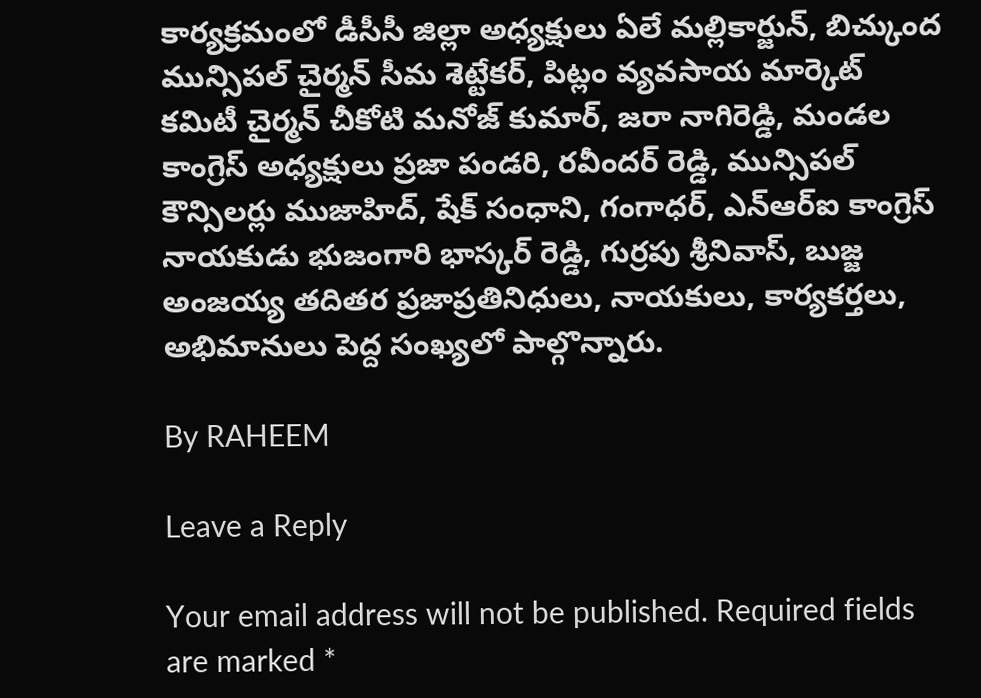కార్యక్రమంలో డీసీసీ జిల్లా అధ్యక్షులు ఏలే మల్లికార్జున్, బిచ్కుంద మున్సిపల్ చైర్మన్ సీమ శెట్టేకర్, పిట్లం వ్యవసాయ మార్కెట్ కమిటీ చైర్మన్ చీకోటి మనోజ్ కుమార్, జరా నాగిరెడ్డి, మండల కాంగ్రెస్ అధ్యక్షులు ప్రజా పండరి, రవీందర్ రెడ్డి, మున్సిపల్ కౌన్సిలర్లు ముజాహిద్, షేక్ సంధాని, గంగాధర్, ఎన్‌ఆర్‌ఐ కాంగ్రెస్ నాయకుడు భుజంగారి భాస్కర్ రెడ్డి, గుర్రపు శ్రీనివాస్, బుజ్జ అంజయ్య తదితర ప్రజాప్రతినిధులు, నాయకులు, కార్యకర్తలు, అభిమానులు పెద్ద సంఖ్యలో పాల్గొన్నారు.

By RAHEEM

Leave a Reply

Your email address will not be published. Required fields are marked *